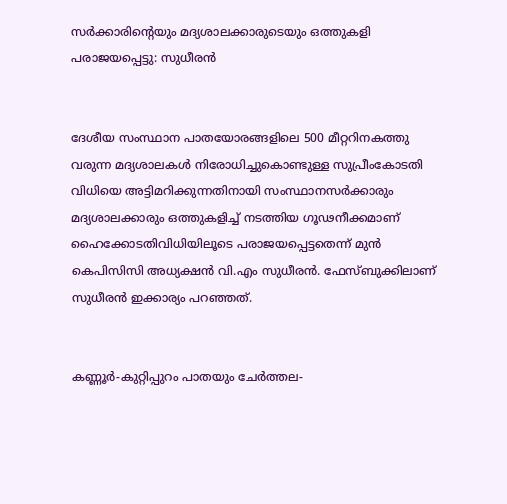സര്‍ക്കാരിന്‍റെയും മദ്യശാലക്കാരുടെയും ഒത്തുകളി പരാജയപ്പെട്ടു: സുധീരൻ


ദേശീയ സംസ്ഥാന പാതയോരങ്ങളിലെ 500 മീറ്ററിനകത്തു വരുന്ന മദ്യശാലകള്‍ നിരോധിച്ചുകൊണ്ടുള്ള സുപ്രീംകോടതി  വിധിയെ അട്ടിമറിക്കുന്നതിനായി സംസ്ഥാനസര്‍ക്കാരും മദ്യശാലക്കാരും ഒത്തുകളിച്ച് നടത്തിയ ഗൂഢനീക്കമാണ് ഹൈക്കോടതിവിധിയിലൂടെ പരാജയപ്പെട്ടതെന്ന് മുൻ കെപിസിസി അധ്യക്ഷൻ വി.എം സുധീരൻ. ഫേസ്ബുക്കിലാണ് സുധീരൻ ഇക്കാര്യം പറഞ്ഞത്.


കണ്ണൂര്‍-കുറ്റിപ്പുറം പാതയും ചേര്‍ത്തല-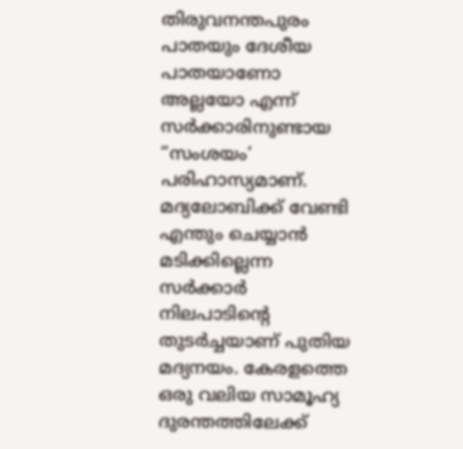തിരുവനന്തപുരം പാതയും ദേശീയ പാതയാണോ അല്ലയോ എന്ന് സര്‍ക്കാരിനുണ്ടായ “സംശയം’ പരിഹാസ്യമാണ്. മദ്യലോബിക്ക് വേണ്ടി എന്തും ചെയ്യാന്‍ മടിക്കില്ലെന്ന സര്‍ക്കാര്‍ നിലപാടിന്‍റെ തുടര്‍ച്ചയാണ് പുതിയ മദ്യനയം. കേരളത്തെ ഒരു വലിയ സാമൂഹ്യ ദുരന്തത്തിലേക്ക്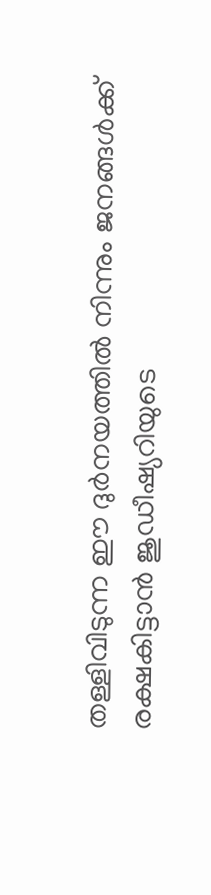തള്ളിവിടുന്ന ഈ ദുര്‍നയത്തില്‍ നിന്നും ജനങ്ങള്‍ക്ക് രക്ഷകിട്ടാന്‍ ജുഡീഷ്യറിയുടെ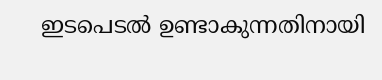ഇടപെടല്‍ ഉണ്ടാകുന്നതിനായി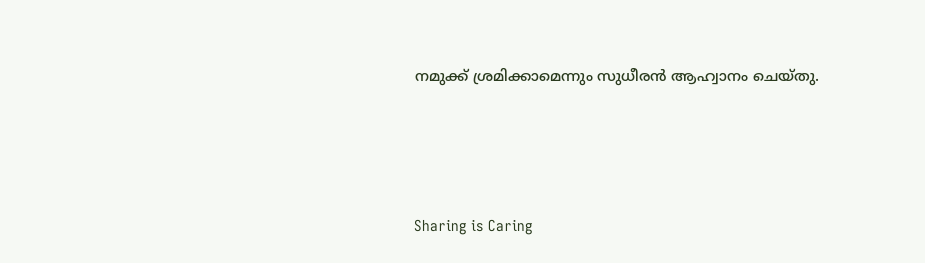നമുക്ക് ശ്രമിക്കാമെന്നും സുധീരൻ ആഹ്വാനം ചെയ്തു.




Sharing is Caring